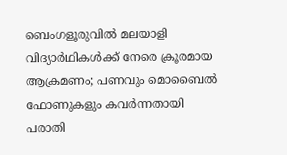ബെംഗളൂരുവിൽ മലയാളി വിദ്യാർഥികൾക്ക് നേരെ ക്രൂരമായ ആക്രമണം; പണവും മൊബൈൽ ഫോണുകളും കവർന്നതായി പരാതി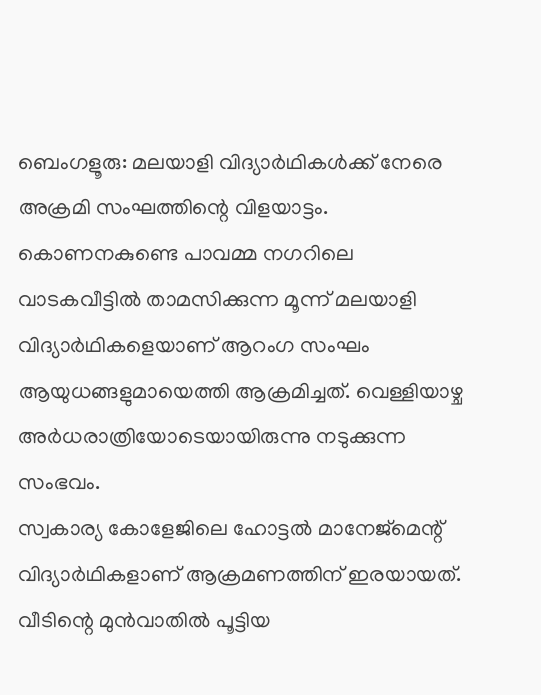ബെംഗളൂരു: മലയാളി വിദ്യാർഥികൾക്ക് നേരെ അക്രമി സംഘത്തിന്റെ വിളയാട്ടം. കൊണനകുണ്ടെ പാവമ്മ നഗറിലെ വാടകവീട്ടിൽ താമസിക്കുന്ന മൂന്ന് മലയാളി വിദ്യാർഥികളെയാണ് ആറംഗ സംഘം ആയുധങ്ങളുമായെത്തി ആക്രമിച്ചത്. വെള്ളിയാഴ്ച അർധരാത്രിയോടെയായിരുന്നു നടുക്കുന്ന സംഭവം.
സ്വകാര്യ കോളേജിലെ ഹോട്ടൽ മാനേജ്മെന്റ് വിദ്യാർഥികളാണ് ആക്രമണത്തിന് ഇരയായത്. വീടിന്റെ മുൻവാതിൽ പൂട്ടിയ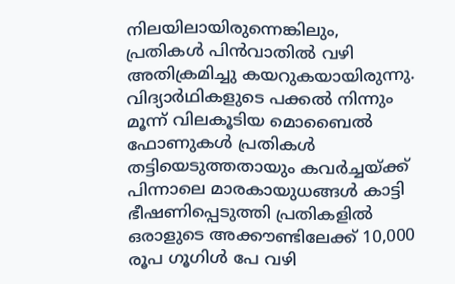നിലയിലായിരുന്നെങ്കിലും, പ്രതികൾ പിൻവാതിൽ വഴി അതിക്രമിച്ചു കയറുകയായിരുന്നു. വിദ്യാർഥികളുടെ പക്കൽ നിന്നും മൂന്ന് വിലകൂടിയ മൊബൈൽ ഫോണുകൾ പ്രതികൾ തട്ടിയെടുത്തതായും കവർച്ചയ്ക്ക് പിന്നാലെ മാരകായുധങ്ങൾ കാട്ടി ഭീഷണിപ്പെടുത്തി പ്രതികളിൽ ഒരാളുടെ അക്കൗണ്ടിലേക്ക് 10,000 രൂപ ഗൂഗിൾ പേ വഴി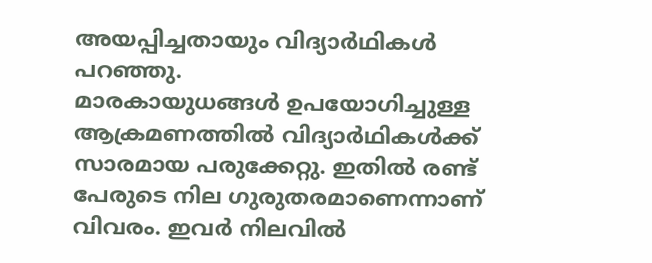അയപ്പിച്ചതായും വിദ്യാർഥികൾ പറഞ്ഞു.
മാരകായുധങ്ങൾ ഉപയോഗിച്ചുള്ള ആക്രമണത്തിൽ വിദ്യാർഥികൾക്ക് സാരമായ പരുക്കേറ്റു. ഇതിൽ രണ്ട് പേരുടെ നില ഗുരുതരമാണെന്നാണ് വിവരം. ഇവർ നിലവിൽ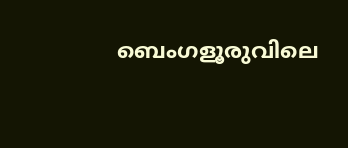ബെംഗളൂരുവിലെ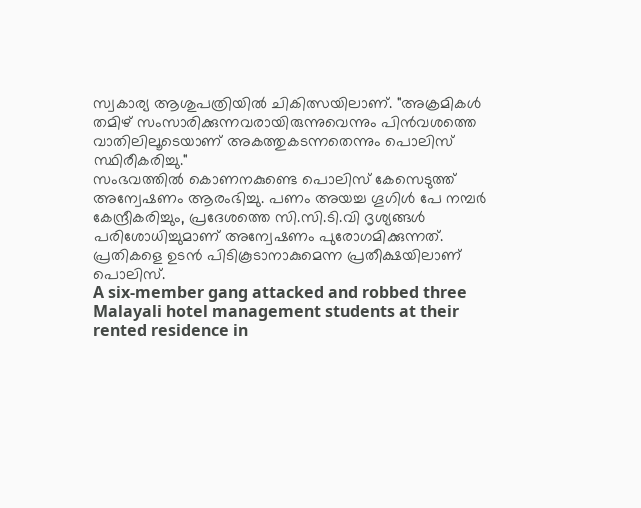സ്വകാര്യ ആശുപത്രിയിൽ ചികിത്സയിലാണ്. "അക്രമികൾ തമിഴ് സംസാരിക്കുന്നവരായിരുന്നുവെന്നും പിൻവശത്തെ വാതിലിലൂടെയാണ് അകത്തുകടന്നതെന്നും പൊലിസ് സ്ഥിരീകരിച്ചു."
സംഭവത്തിൽ കൊണനകുണ്ടെ പൊലിസ് കേസെടുത്ത് അന്വേഷണം ആരംഭിച്ചു. പണം അയച്ച ഗൂഗിൾ പേ നമ്പർ കേന്ദ്രീകരിച്ചും, പ്രദേശത്തെ സി.സി.ടി.വി ദൃശ്യങ്ങൾ പരിശോധിച്ചുമാണ് അന്വേഷണം പുരോഗമിക്കുന്നത്. പ്രതികളെ ഉടൻ പിടികൂടാനാകുമെന്ന പ്രതീക്ഷയിലാണ് പൊലിസ്.
A six-member gang attacked and robbed three Malayali hotel management students at their rented residence in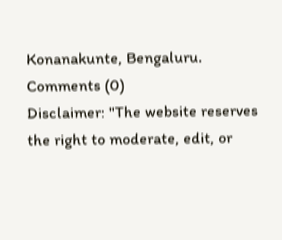Konanakunte, Bengaluru.
Comments (0)
Disclaimer: "The website reserves the right to moderate, edit, or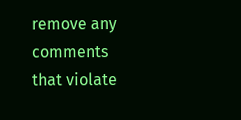remove any comments that violate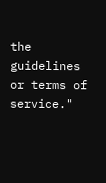the guidelines or terms of service."